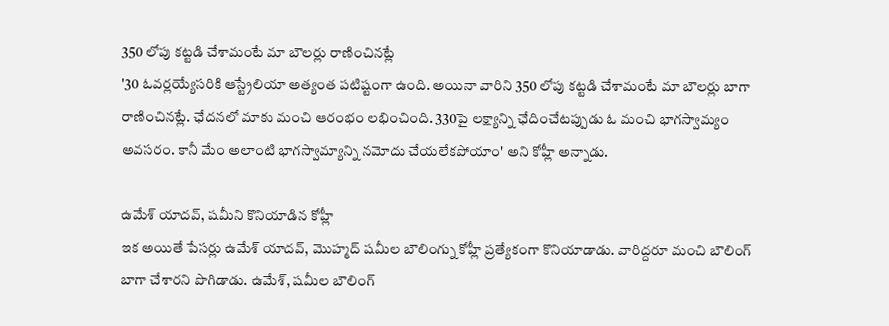350 లోపు కట్టడి చేశామంటే మా బౌలర్లు రాణించినట్లే
'30 ఓవర్లయ్యేసరికి ఆస్ట్రేలియా అత్యంత పటిష్టంగా ఉంది. అయినా వారిని 350 లోపు కట్టడి చేశామంటే మా బౌలర్లు బాగా రాణించినట్లే. ఛేదనలో మాకు మంచి ఆరంభం లభించింది. 330పై లక్ష్యాన్ని ఛేదించేటప్పుడు ఓ మంచి భాగస్వామ్యం అవసరం. కానీ మేం అలాంటి భాగస్వామ్యాన్ని నమోదు చేయలేకపోయాం' అని కోహ్లీ అన్నాడు.

ఉమేశ్ యాదవ్, షమీని కొనియాడిన కోహ్లీ
ఇక అయితే పేసర్లు ఉమేశ్ యాదవ్, మొహ్మద్ షమీల బౌలింగ్ను కోహ్లీ ప్రత్యేకంగా కొనియాడాడు. వారిద్దరూ మంచి బౌలింగ్ బాగా చేశారని పొగిడాడు. ఉమేశ్, షమీల బౌలింగ్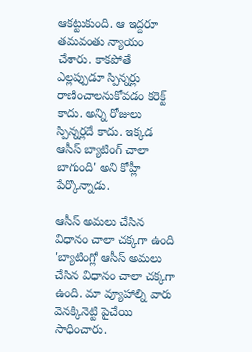ఆకట్టుకుంది. ఆ ఇద్దరూ తమవంతు న్యాయం చేశారు. కాకపోతే ఎల్లప్పుడూ స్పిన్నర్లు రాణించాలనుకోవడం కరెక్ట్ కాదు. అన్ని రోజులు స్పిన్నర్లదే కాదు. ఇక్కడ ఆసీస్ బ్యాటింగ్ చాలా బాగుంది' అని కోహ్లీ పేర్కొన్నాడు.

ఆసీస్ అమలు చేసిన విధానం చాలా చక్కగా ఉంది
'బ్యాటింగ్లో ఆసీస్ అమలు చేసిన విధానం చాలా చక్కగా ఉంది. మా వ్యూహాల్ని వారు వెనక్కినెట్టి పైచేయి సాధించారు.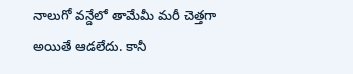నాలుగో వన్డేలో తామేమీ మరీ చెత్తగా అయితే ఆడలేదు. కానీ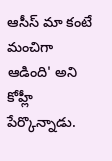ఆసీస్ మా కంటే మంచిగా ఆడింది' అని కోహ్లీ పేర్కొన్నాడు.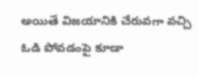అయితే విజయానికి చేరువగా వచ్చి ఓడి పోవడంపై కూడా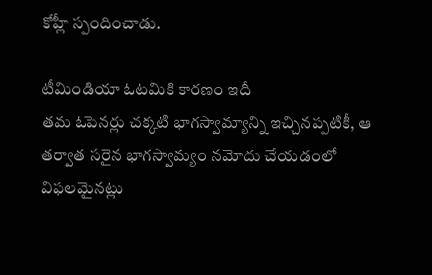కోహ్లీ స్పందించాడు.

టీమిండియా ఓటమికి కారణం ఇదీ
తమ ఓపెనర్లు చక్కటి భాగస్వామ్యాన్ని ఇచ్చినప్పటికీ, ఆ తర్వాత సరైన భాగస్వామ్యం నమోదు చేయడంలో విఫలమైనట్లు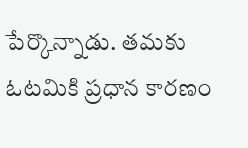పేర్కొన్నాడు. తమకు ఓటమికి ప్రధాన కారణం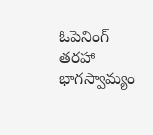ఓపెనింగ్ తరహా భాగస్వామ్యం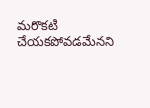మరొకటి చేయకపోవడమేనని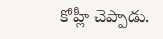కోహ్లీ చెప్పాడు.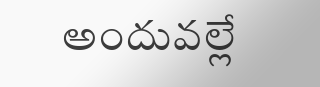అందువల్లే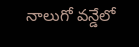నాలుగో వన్డేలో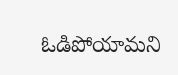ఓడిపోయామని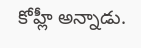కోహ్లీ అన్నాడు.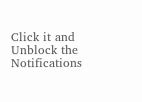Click it and Unblock the Notifications